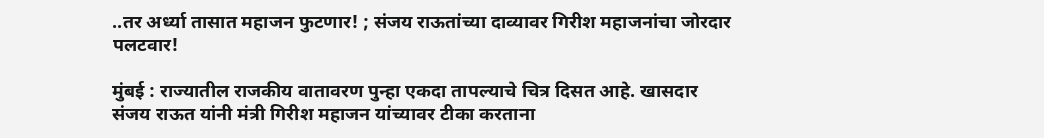..तर अर्ध्या तासात महाजन फुटणार! ; संजय राऊतांच्या दाव्यावर गिरीश महाजनांचा जोरदार पलटवार!

मुंबई : राज्यातील राजकीय वातावरण पुन्हा एकदा तापल्याचे चित्र दिसत आहे. खासदार संजय राऊत यांनी मंत्री गिरीश महाजन यांच्यावर टीका करताना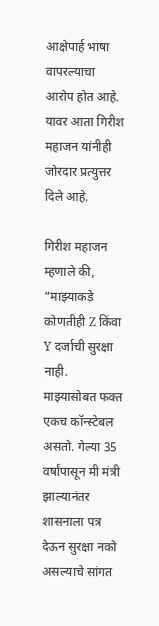आक्षेपार्ह भाषा वापरल्याचा आरोप होत आहे. यावर आता गिरीश महाजन यांनीही जोरदार प्रत्युत्तर दिले आहे.

गिरीश महाजन म्हणाले की, “माझ्याकडे कोणतीही Z किंवा Y दर्जाची सुरक्षा नाही. माझ्यासोबत फक्त एकच कॉन्स्टेबल असतो. गेल्या 35 वर्षांपासून मी मंत्री झाल्यानंतर शासनाला पत्र देऊन सुरक्षा नको असल्याचे सांगत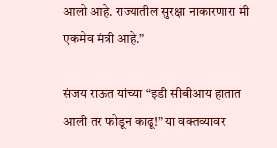आलो आहे. राज्यातील सुरक्षा नाकारणारा मी एकमेव मंत्री आहे.”

संजय राऊत यांच्या “इडी सीबीआय हातात आली तर फोडून काढू!” या वक्तव्यावर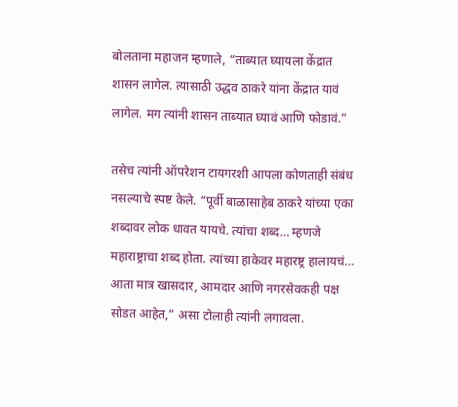बोलताना महाजन म्हणाले, “ताब्यात घ्यायला केंद्रात शासन लागेल. त्यासाठी उद्धव ठाकरे यांना केंद्रात यावं लागेल. मग त्यांनी शासन ताब्यात घ्यावं आणि फोडावं.”

तसेच त्यांनी ऑपरेशन टायगरशी आपला कोणताही संबंध नसल्याचे स्पष्ट केले. “पूर्वी बाळासाहेब ठाकरे यांच्या एका शब्दावर लोक धावत यायचे. त्यांचा शब्द… म्हणजे महाराष्ट्राचा शब्द होता. त्यांच्या हाकेवर महारष्ट्र हालायचं… आता मात्र खासदार, आमदार आणि नगरसेवकही पक्ष सोडत आहेत,” असा टोलाही त्यांनी लगावला.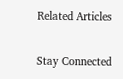Related Articles

Stay Connected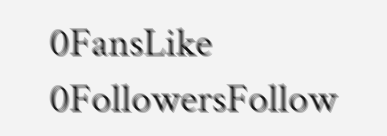0FansLike
0FollowersFollow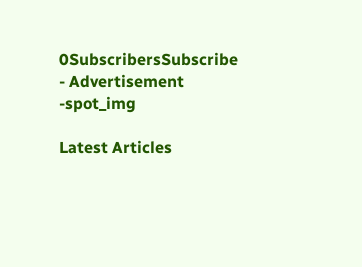0SubscribersSubscribe
- Advertisement -spot_img

Latest Articles